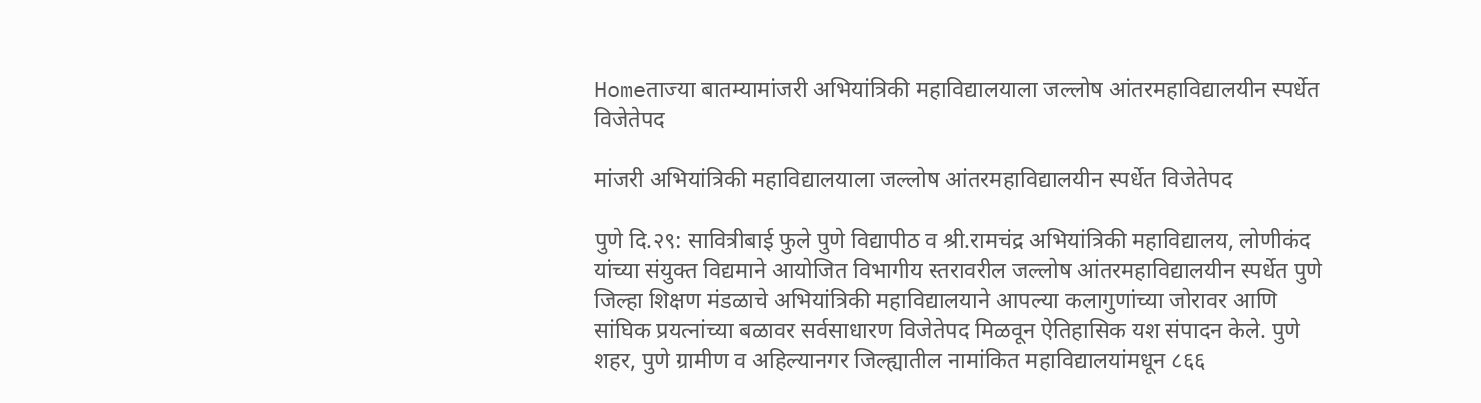Homeताज्या बातम्यामांजरी अभियांत्रिकी महाविद्यालयाला जल्लोष आंतरमहाविद्यालयीन स्पर्धेत विजेतेपद

मांजरी अभियांत्रिकी महाविद्यालयाला जल्लोष आंतरमहाविद्यालयीन स्पर्धेत विजेतेपद

पुणे दि.२९: सावित्रीबाई फुले पुणे विद्यापीठ व श्री.रामचंद्र अभियांत्रिकी महाविद्यालय, लोणीकंद यांच्या संयुक्त विद्यमाने आयोजित विभागीय स्तरावरील जल्लोष आंतरमहाविद्यालयीन स्पर्धेत पुणे जिल्हा शिक्षण मंडळाचे अभियांत्रिकी महाविद्यालयाने आपल्या कलागुणांच्या जोरावर आणि सांघिक प्रयत्नांच्या बळावर सर्वसाधारण विजेतेपद मिळवून ऐतिहासिक यश संपादन केले. पुणे शहर, पुणे ग्रामीण व अहिल्यानगर जिल्ह्यातील नामांकित महाविद्यालयांमधून ८६६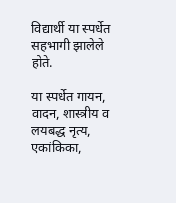विद्यार्थी या स्पर्धेत सहभागी झालेले होते.

या स्पर्धेत गायन, वादन, शास्त्रीय व लयबद्ध नृत्य, एकांकिका,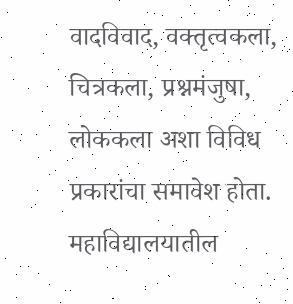वादविवाद, वक्तृत्वकला, चित्रकला, प्रश्नमंजुषा, लोककला अशा विविध प्रकारांचा समावेश होता. महाविद्यालयातील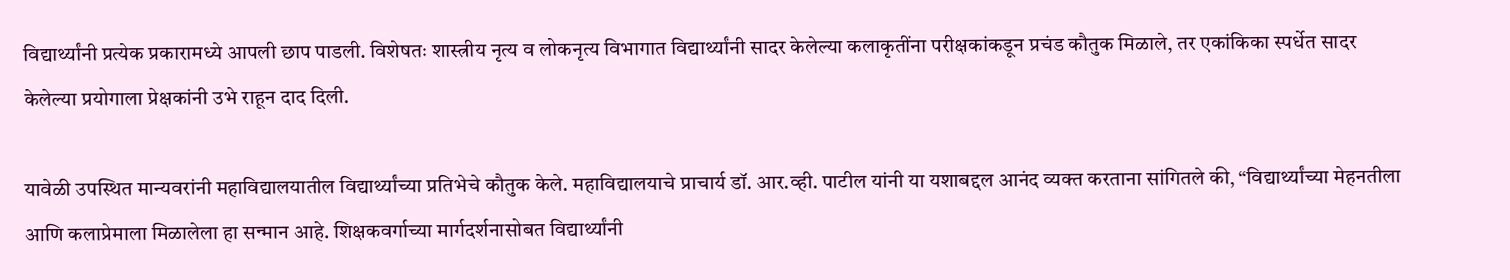विद्यार्थ्यांनी प्रत्येक प्रकारामध्ये आपली छाप पाडली. विशेषतः शास्त्रीय नृत्य व लोकनृत्य विभागात विद्यार्थ्यांनी सादर केलेल्या कलाकृतींना परीक्षकांकडून प्रचंड कौतुक मिळाले, तर एकांकिका स्पर्धेत सादर केलेल्या प्रयोगाला प्रेक्षकांनी उभे राहून दाद दिली.

यावेळी उपस्थित मान्यवरांनी महाविद्यालयातील विद्यार्थ्यांच्या प्रतिभेचे कौतुक केले. महाविद्यालयाचे प्राचार्य डॉ. आर.व्ही. पाटील यांनी या यशाबद्दल आनंद व्यक्त करताना सांगितले की, “विद्यार्थ्यांच्या मेहनतीला आणि कलाप्रेमाला मिळालेला हा सन्मान आहे. शिक्षकवर्गाच्या मार्गदर्शनासोबत विद्यार्थ्यांनी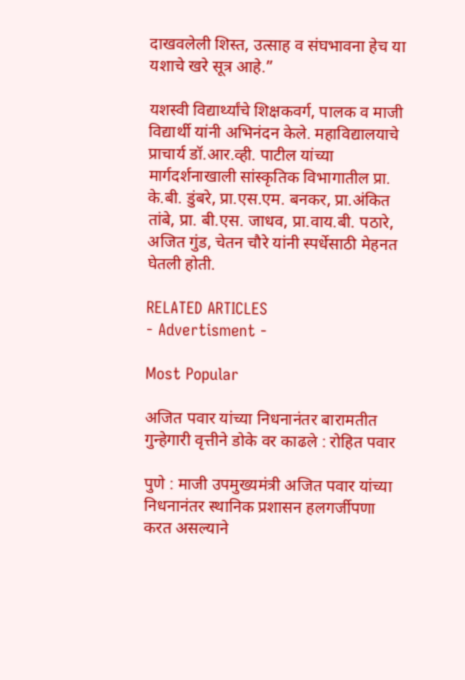दाखवलेली शिस्त, उत्साह व संघभावना हेच या यशाचे खरे सूत्र आहे.”

यशस्वी विद्यार्थ्यांचे शिक्षकवर्ग, पालक व माजी विद्यार्थी यांनी अभिनंदन केले. महाविद्यालयाचे प्राचार्य डॉ.आर.व्ही. पाटील यांच्या मार्गदर्शनाखाली सांस्कृतिक विभागातील प्रा. के.बी. डुंबरे, प्रा.एस.एम. बनकर, प्रा.अंकित तांबे, प्रा. बी.एस. जाधव, प्रा.वाय.बी. पठारे, अजित गुंड, चेतन चौरे यांनी स्पर्धेसाठी मेहनत घेतली होती.

RELATED ARTICLES
- Advertisment -

Most Popular

अजित पवार यांच्या निधनानंतर बारामतीत गुन्हेगारी वृत्तीने डोके वर काढले : रोहित पवार

पुणे : माजी उपमुख्यमंत्री अजित पवार यांच्या निधनानंतर स्थानिक प्रशासन हलगर्जीपणा करत असल्याने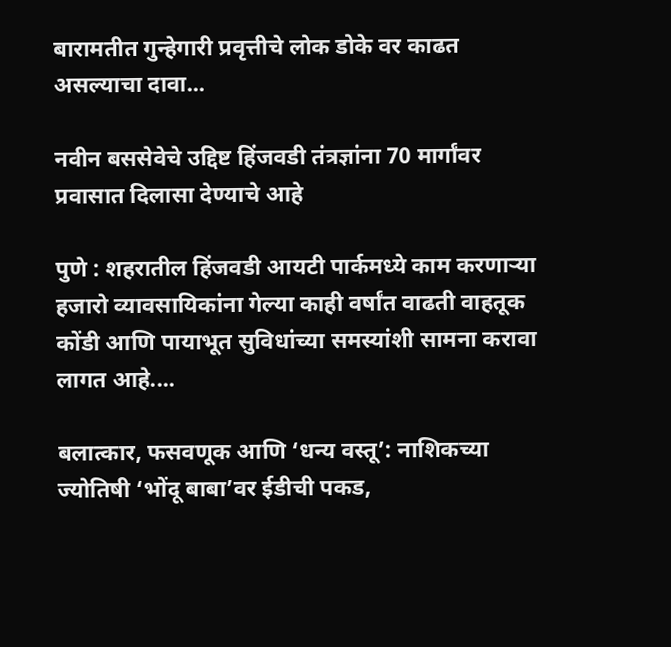बारामतीत गुन्हेगारी प्रवृत्तीचे लोक डोके वर काढत असल्याचा दावा...

नवीन बससेवेचे उद्दिष्ट हिंजवडी तंत्रज्ञांना 70 मार्गांवर प्रवासात दिलासा देण्याचे आहे

पुणे : शहरातील हिंजवडी आयटी पार्कमध्ये काम करणाऱ्या हजारो व्यावसायिकांना गेल्या काही वर्षांत वाढती वाहतूक कोंडी आणि पायाभूत सुविधांच्या समस्यांशी सामना करावा लागत आहे....

बलात्कार, फसवणूक आणि ‘धन्य वस्तू’: नाशिकच्या ज्योतिषी ‘भोंदू बाबा’वर ईडीची पकड,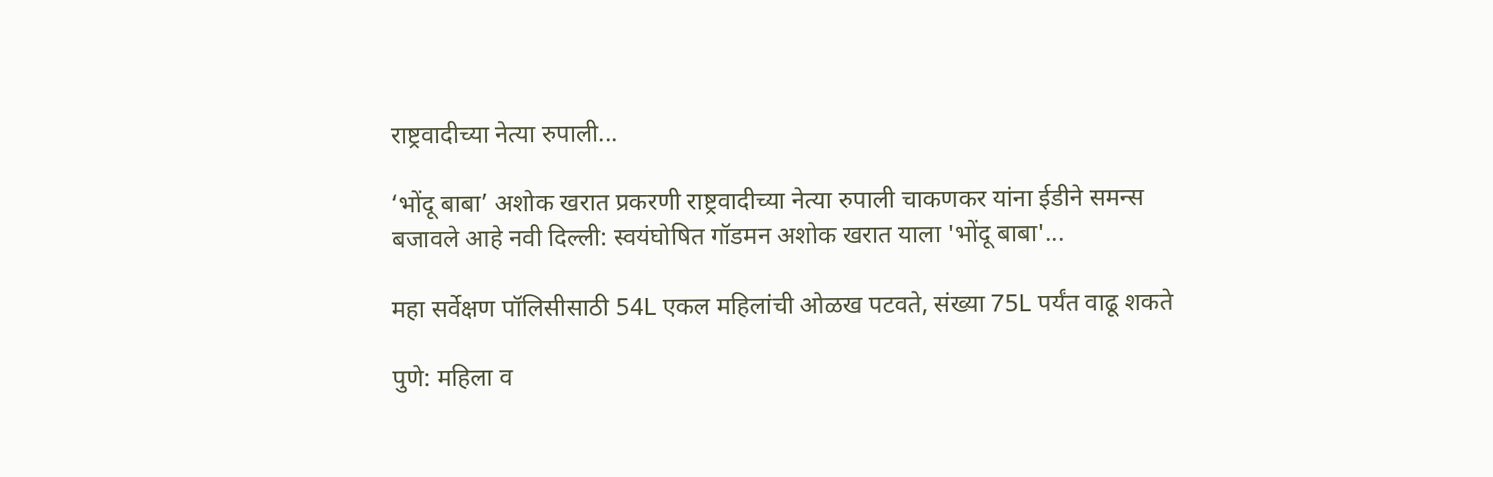राष्ट्रवादीच्या नेत्या रुपाली...

‘भोंदू बाबा’ अशोक खरात प्रकरणी राष्ट्रवादीच्या नेत्या रुपाली चाकणकर यांना ईडीने समन्स बजावले आहे नवी दिल्ली: स्वयंघोषित गॉडमन अशोक खरात याला 'भोंदू बाबा'...

महा सर्वेक्षण पॉलिसीसाठी 54L एकल महिलांची ओळख पटवते, संख्या 75L पर्यंत वाढू शकते

पुणे: महिला व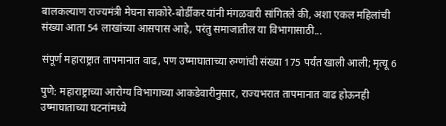बालकल्याण राज्यमंत्री मेघना साकोरे-बोर्डीकर यांनी मंगळवारी सांगितले की, अशा एकल महिलांची संख्या आता 54 लाखांच्या आसपास आहे, परंतु समाजातील या विभागासाठी...

संपूर्ण महाराष्ट्रात तापमानात वाढ, पण उष्माघाताच्या रुग्णांची संख्या 175 पर्यंत खाली आली; मृत्यू 6

पुणे: महाराष्ट्राच्या आरोग्य विभागाच्या आकडेवारीनुसार, राज्यभरात तापमानात वाढ होऊनही उष्माघाताच्या घटनांमध्ये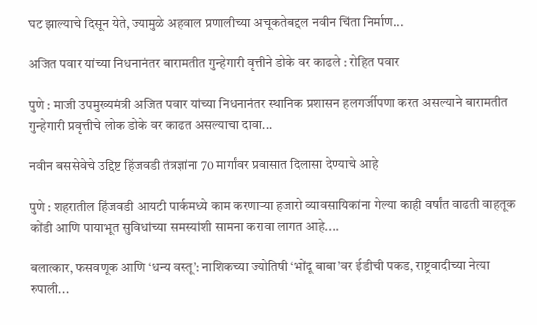घट झाल्याचे दिसून येते, ज्यामुळे अहवाल प्रणालीच्या अचूकतेबद्दल नवीन चिंता निर्माण...

अजित पवार यांच्या निधनानंतर बारामतीत गुन्हेगारी वृत्तीने डोके वर काढले : रोहित पवार

पुणे : माजी उपमुख्यमंत्री अजित पवार यांच्या निधनानंतर स्थानिक प्रशासन हलगर्जीपणा करत असल्याने बारामतीत गुन्हेगारी प्रवृत्तीचे लोक डोके वर काढत असल्याचा दावा...

नवीन बससेवेचे उद्दिष्ट हिंजवडी तंत्रज्ञांना 70 मार्गांवर प्रवासात दिलासा देण्याचे आहे

पुणे : शहरातील हिंजवडी आयटी पार्कमध्ये काम करणाऱ्या हजारो व्यावसायिकांना गेल्या काही वर्षांत वाढती वाहतूक कोंडी आणि पायाभूत सुविधांच्या समस्यांशी सामना करावा लागत आहे....

बलात्कार, फसवणूक आणि ‘धन्य वस्तू’: नाशिकच्या ज्योतिषी ‘भोंदू बाबा’वर ईडीची पकड, राष्ट्रवादीच्या नेत्या रुपाली...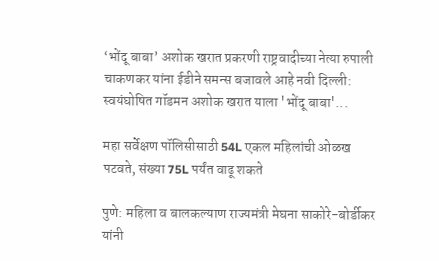‘भोंदू बाबा’ अशोक खरात प्रकरणी राष्ट्रवादीच्या नेत्या रुपाली चाकणकर यांना ईडीने समन्स बजावले आहे नवी दिल्ली: स्वयंघोषित गॉडमन अशोक खरात याला 'भोंदू बाबा'...

महा सर्वेक्षण पॉलिसीसाठी 54L एकल महिलांची ओळख पटवते, संख्या 75L पर्यंत वाढू शकते

पुणे: महिला व बालकल्याण राज्यमंत्री मेघना साकोरे-बोर्डीकर यांनी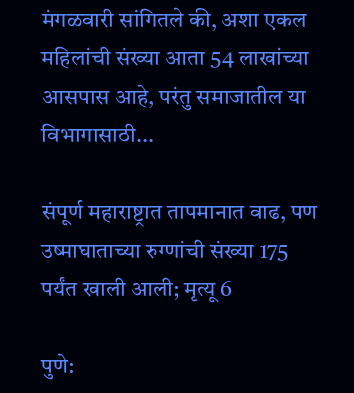मंगळवारी सांगितले की, अशा एकल महिलांची संख्या आता 54 लाखांच्या आसपास आहे, परंतु समाजातील या विभागासाठी...

संपूर्ण महाराष्ट्रात तापमानात वाढ, पण उष्माघाताच्या रुग्णांची संख्या 175 पर्यंत खाली आली; मृत्यू 6

पुणे: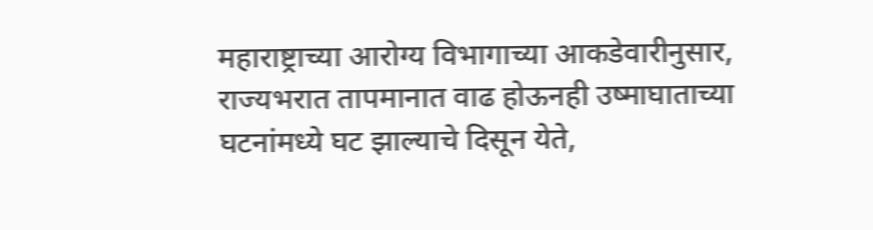महाराष्ट्राच्या आरोग्य विभागाच्या आकडेवारीनुसार, राज्यभरात तापमानात वाढ होऊनही उष्माघाताच्या घटनांमध्ये घट झाल्याचे दिसून येते,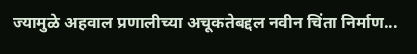ज्यामुळे अहवाल प्रणालीच्या अचूकतेबद्दल नवीन चिंता निर्माण...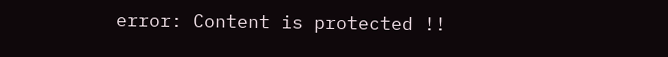error: Content is protected !!